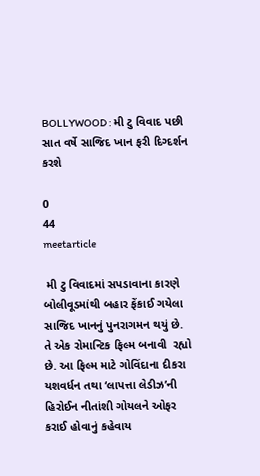BOLLYWOOD : મી ટુ વિવાદ પછી સાત વર્ષે સાજિદ ખાન ફરી દિગ્દર્શન કરશે

0
44
meetarticle

 મી ટુ વિવાદમાં સપડાવાના કારણે  બોલીવૂડમાંથી બહાર ફેંકાઈ ગયેલા સાજિદ ખાનનું પુનરાગમન થયું છે. તે એક રોમાન્ટિક ફિલ્મ બનાવી  રહ્યો છે. આ ફિલ્મ માટે ગોવિંદાના દીકરા યશવર્ધન તથા ‘લાપત્તા લેડીઝ’ની હિરોઈન નીતાંશી ગોયલને ઓફર કરાઈ હોવાનું કહેવાય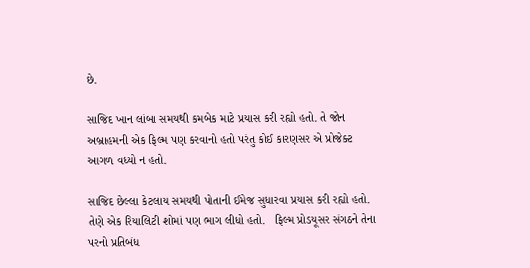છે.

સાજિદ ખાન લાંબા સમયથી કમબેક માટે પ્રયાસ કરી રહ્યો હતો. તે જોન અબ્રાહમની એક ફિલ્મ પણ કરવાનો હતો પરંતુ કોઈ કારણસર એ પ્રોજેક્ટ આગળ વધ્યો ન હતો.

સાજિદ છેલ્લા કેટલાય સમયથી પોતાની ઈમેજ સુધારવા પ્રયાસ કરી રહ્યો હતો. તેણે એક રિયાલિટી શોમાં પણ ભાગ લીધો હતો.   ફિલ્મ પ્રોડયૂસર સંગઠને તેના પરનો પ્રતિબંધ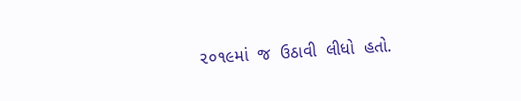૨૦૧૯માં  જ  ઉઠાવી  લીધો  હતો.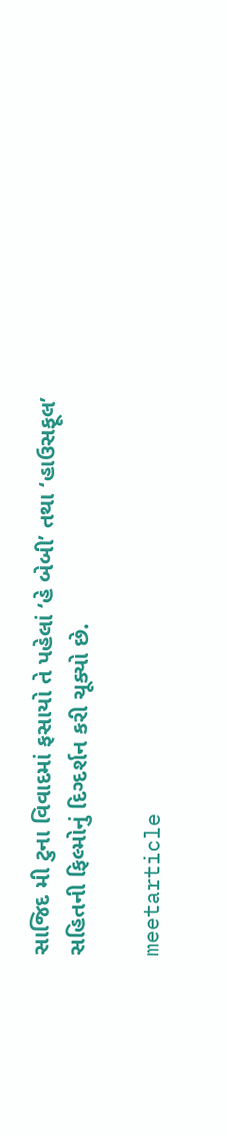સાજિદ મી ટુના વિવાદમાં ફસાયો તે પહેલાં ‘હે બેબી’ તથા ‘હાઉસફૂલ’ સહિતની ફિલ્મોનું દિગ્દર્શન કરી ચૂક્યો છે.

meetarticle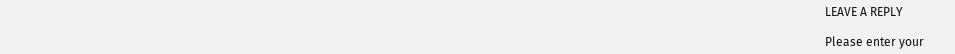LEAVE A REPLY

Please enter your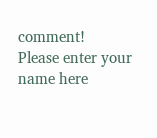comment!
Please enter your name here